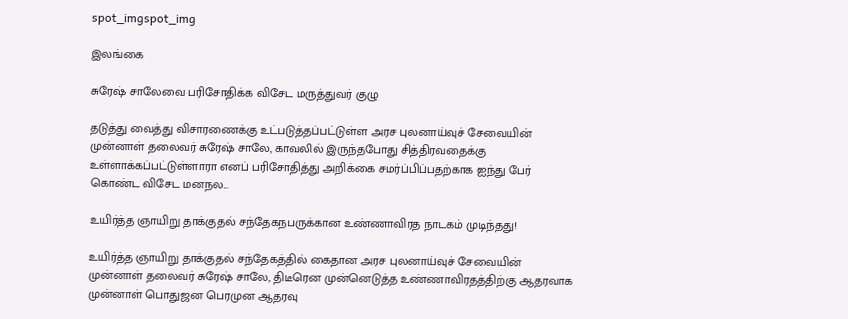spot_imgspot_img

இலங்கை

சுரேஷ் சாலேவை பரிசோதிக்க விசேட மருத்துவர் குழு

தடுத்து வைத்து விசாரணைக்கு உட்படுத்தப்பட்டுள்ள அரச புலனாய்வுச் சேவையின் முன்னாள் தலைவர் சுரேஷ் சாலே, காவலில் இருந்தபோது சித்திரவதைக்கு உள்ளாக்கப்பட்டுள்ளாரா எனப் பரிசோதித்து அறிக்கை சமர்ப்பிப்பதற்காக ஐந்து பேர் கொண்ட விசேட மனநல...

உயிர்த்த ஞாயிறு தாக்குதல் சந்தேகநபருக்கான உண்ணாவிரத நாடகம் முடிந்தது!

உயிர்த்த ஞாயிறு தாக்குதல் சந்தேகத்தில் கைதான அரச புலனாய்வுச் சேவையின் முன்னாள் தலைவர் சுரேஷ் சாலே, திடீரென முன்னெடுத்த உண்ணாவிரதத்திற்கு ஆதரவாக முன்னாள் பொதுஜன பெரமுன ஆதரவு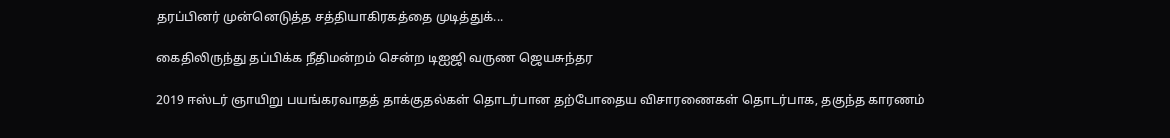தரப்பினர் முன்னெடுத்த சத்தியாகிரகத்தை முடித்துக்...

கைதிலிருந்து தப்பிக்க நீதிமன்றம் சென்ற டிஐஜி வருண ஜெயசுந்தர

2019 ஈஸ்டர் ஞாயிறு பயங்கரவாதத் தாக்குதல்கள் தொடர்பான தற்போதைய விசாரணைகள் தொடர்பாக, தகுந்த காரணம்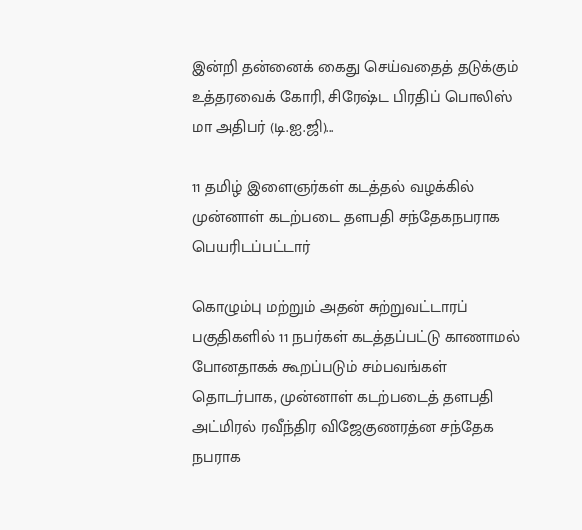இன்றி தன்னைக் கைது செய்வதைத் தடுக்கும் உத்தரவைக் கோரி, சிரேஷ்ட பிரதிப் பொலிஸ் மா அதிபர் (டி.ஐ.ஜி)...

11 தமிழ் இளைஞர்கள் கடத்தல் வழக்கில் முன்னாள் கடற்படை தளபதி சந்தேகநபராக பெயரிடப்பட்டார்

கொழும்பு மற்றும் அதன் சுற்றுவட்டாரப் பகுதிகளில் 11 நபர்கள் கடத்தப்பட்டு காணாமல் போனதாகக் கூறப்படும் சம்பவங்கள் தொடர்பாக, முன்னாள் கடற்படைத் தளபதி அட்மிரல் ரவீந்திர விஜேகுணரத்ன சந்தேக நபராக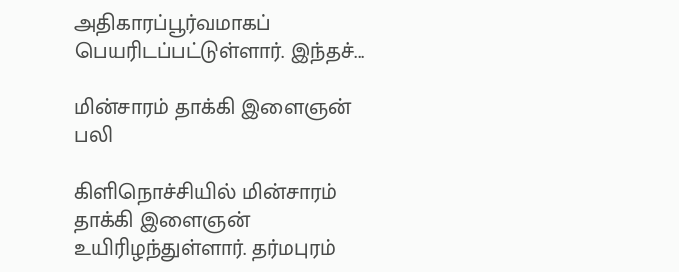அதிகாரப்பூர்வமாகப் பெயரிடப்பட்டுள்ளார். இந்தச்...

மின்சாரம் தாக்கி இளைஞன் பலி

கிளிநொச்சியில் மின்சாரம் தாக்கி இளைஞன் உயிரிழந்துள்ளார். தர்மபுரம்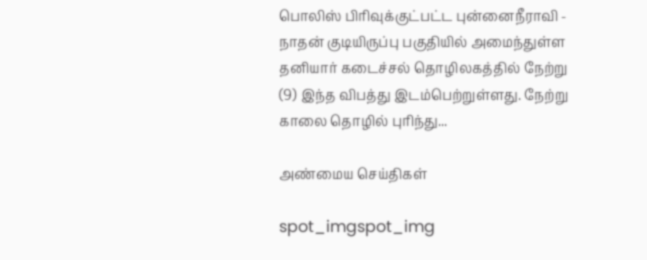பொலிஸ் பிரிவுக்குட்பட்ட புன்னைநீராவி - நாதன் குடியிருப்பு பகுதியில் அமைந்துள்ள தனியார் கடைச்சல் தொழிலகத்தில் நேற்று (9) இந்த விபத்து இடம்பெற்றுள்ளது. நேற்று காலை தொழில் புரிந்து...

அண்மைய செய்திகள்

spot_imgspot_img